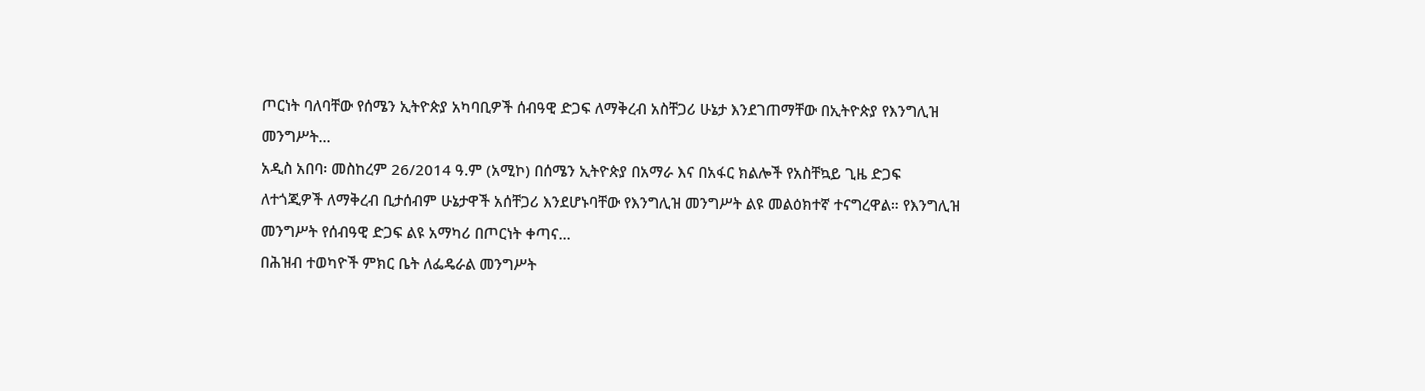ጦርነት ባለባቸው የሰሜን ኢትዮጵያ አካባቢዎች ሰብዓዊ ድጋፍ ለማቅረብ አስቸጋሪ ሁኔታ እንደገጠማቸው በኢትዮጵያ የእንግሊዝ መንግሥት...
አዲስ አበባ፡ መስከረም 26/2014 ዓ.ም (አሚኮ) በሰሜን ኢትዮጵያ በአማራ እና በአፋር ክልሎች የአስቸኳይ ጊዜ ድጋፍ ለተጎጂዎች ለማቅረብ ቢታሰብም ሁኔታዋች አሰቸጋሪ እንደሆኑባቸው የእንግሊዝ መንግሥት ልዩ መልዕክተኛ ተናግረዋል። የእንግሊዝ መንግሥት የሰብዓዊ ድጋፍ ልዩ አማካሪ በጦርነት ቀጣና...
በሕዝብ ተወካዮች ምክር ቤት ለፌዴራል መንግሥት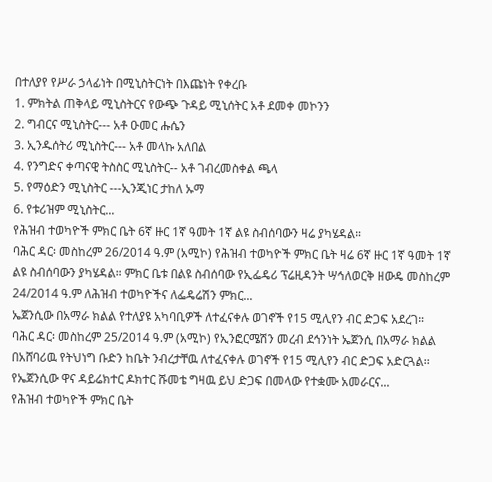በተለያየ የሥራ ኃላፊነት በሚኒስትርነት በእጩነት የቀረቡ
1. ምክትል ጠቅላይ ሚኒስትርና የውጭ ጉዳይ ሚኒሰትር አቶ ደመቀ መኮንን
2. ግብርና ሚኒስትር--- አቶ ዑመር ሑሴን
3. ኢንዱሰትሪ ሚኒስትር--- አቶ መላኩ አለበል
4. የንግድና ቀጣናዊ ትስስር ሚኒስትር-- አቶ ገብረመስቀል ጫላ
5. የማዕድን ሚኒስትር ---ኢንጂነር ታከለ ኡማ
6. የቱሪዝም ሚኒስትር...
የሕዝብ ተወካዮች ምክር ቤት 6ኛ ዙር 1ኛ ዓመት 1ኛ ልዩ ስብሰባውን ዛሬ ያካሄዳል።
ባሕር ዳር፡ መስከረም 26/2014 ዓ.ም (አሚኮ) የሕዝብ ተወካዮች ምክር ቤት ዛሬ 6ኛ ዙር 1ኛ ዓመት 1ኛ ልዩ ስብሰባውን ያካሄዳል። ምክር ቤቱ በልዩ ስብሰባው የኢፌዴሪ ፕሬዚዳንት ሣኅለወርቅ ዘውዴ መስከረም 24/2014 ዓ.ም ለሕዝብ ተወካዮችና ለፌዴሬሽን ምክር...
ኤጀንሲው በአማራ ክልል የተለያዩ አካባቢዎች ለተፈናቀሉ ወገኖች የ15 ሚሊየን ብር ድጋፍ አደረገ።
ባሕር ዳር፡ መስከረም 25/2014 ዓ.ም (አሚኮ) የኢንፎርሜሽን መረብ ደኅንነት ኤጀንሲ በአማራ ክልል በአሸባሪዉ የትህነግ ቡድን ከቤት ንብረታቸዉ ለተፈናቀሉ ወገኖች የ15 ሚሊየን ብር ድጋፍ አድርጓል፡፡
የኤጀንሲው ዋና ዳይሬክተር ዶክተር ሹመቴ ግዛዉ ይህ ድጋፍ በመላው የተቋሙ አመራርና...
የሕዝብ ተወካዮች ምክር ቤት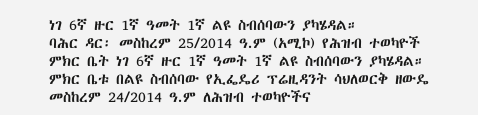ነገ 6ኛ ዙር 1ኛ ዓመት 1ኛ ልዩ ስብሰባውን ያካሄዳል።
ባሕር ዳር፡ መስከረም 25/2014 ዓ.ም (አሚኮ) የሕዝብ ተወካዮች ምክር ቤት ነገ 6ኛ ዙር 1ኛ ዓመት 1ኛ ልዩ ስብሰባውን ያካሄዳል። ምክር ቤቱ በልዩ ስብሰባው የኢፌዴሪ ፕሬዚዳንት ሳህለወርቅ ዘውዴ መስከረም 24/2014 ዓ.ም ለሕዝብ ተወካዮችና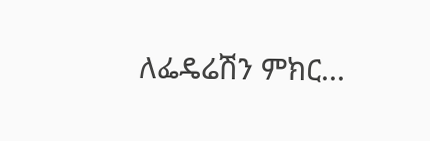ለፌዴሬሽን ምክር...